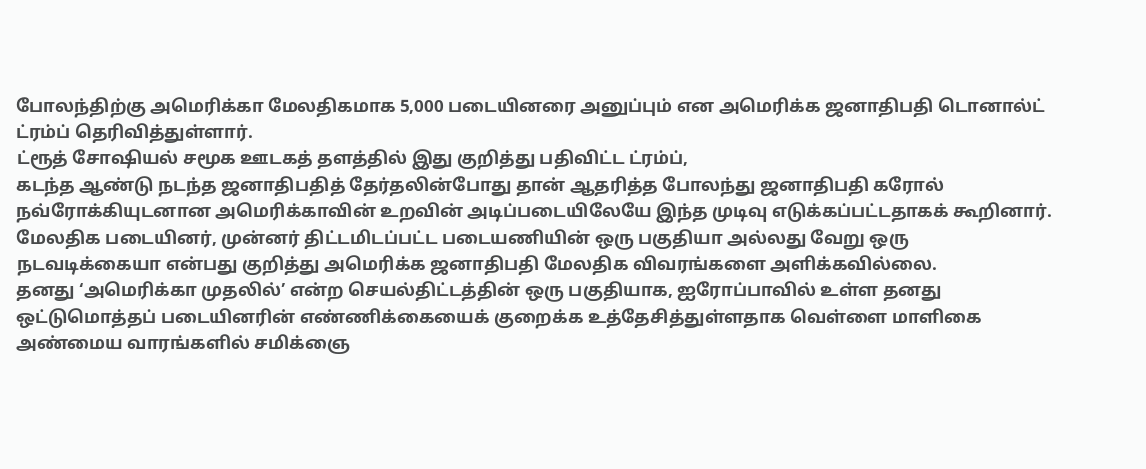போலந்திற்கு அமெரிக்கா மேலதிகமாக 5,000 படையினரை அனுப்பும் என அமெரிக்க ஜனாதிபதி டொனால்ட் ட்ரம்ப் தெரிவித்துள்ளார்.
ட்ரூத் சோஷியல் சமூக ஊடகத் தளத்தில் இது குறித்து பதிவிட்ட ட்ரம்ப்,
கடந்த ஆண்டு நடந்த ஜனாதிபதித் தேர்தலின்போது தான் ஆதரித்த போலந்து ஜனாதிபதி கரோல் நவ்ரோக்கியுடனான அமெரிக்காவின் உறவின் அடிப்படையிலேயே இந்த முடிவு எடுக்கப்பட்டதாகக் கூறினார்.
மேலதிக படையினர், முன்னர் திட்டமிடப்பட்ட படையணியின் ஒரு பகுதியா அல்லது வேறு ஒரு நடவடிக்கையா என்பது குறித்து அமெரிக்க ஜனாதிபதி மேலதிக விவரங்களை அளிக்கவில்லை.
தனது ‘அமெரிக்கா முதலில்’ என்ற செயல்திட்டத்தின் ஒரு பகுதியாக, ஐரோப்பாவில் உள்ள தனது ஒட்டுமொத்தப் படையினரின் எண்ணிக்கையைக் குறைக்க உத்தேசித்துள்ளதாக வெள்ளை மாளிகை அண்மைய வாரங்களில் சமிக்ஞை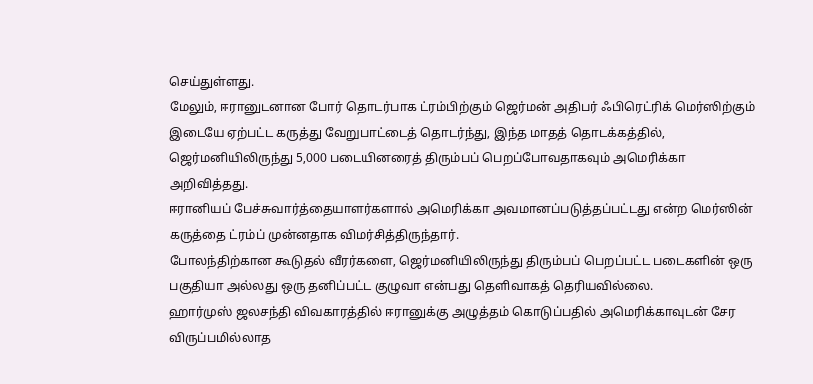செய்துள்ளது.
மேலும், ஈரானுடனான போர் தொடர்பாக ட்ரம்பிற்கும் ஜெர்மன் அதிபர் ஃபிரெட்ரிக் மெர்ஸிற்கும் இடையே ஏற்பட்ட கருத்து வேறுபாட்டைத் தொடர்ந்து, இந்த மாதத் தொடக்கத்தில், ஜெர்மனியிலிருந்து 5,000 படையினரைத் திரும்பப் பெறப்போவதாகவும் அமெரிக்கா அறிவித்தது.
ஈரானியப் பேச்சுவார்த்தையாளர்களால் அமெரிக்கா அவமானப்படுத்தப்பட்டது என்ற மெர்ஸின் கருத்தை ட்ரம்ப் முன்னதாக விமர்சித்திருந்தார்.
போலந்திற்கான கூடுதல் வீரர்களை, ஜெர்மனியிலிருந்து திரும்பப் பெறப்பட்ட படைகளின் ஒரு பகுதியா அல்லது ஒரு தனிப்பட்ட குழுவா என்பது தெளிவாகத் தெரியவில்லை.
ஹார்முஸ் ஜலசந்தி விவகாரத்தில் ஈரானுக்கு அழுத்தம் கொடுப்பதில் அமெரிக்காவுடன் சேர விருப்பமில்லாத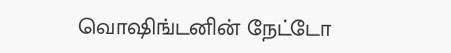வொஷிங்டனின் நேட்டோ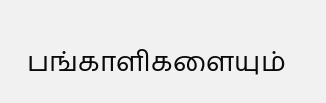பங்காளிகளையும்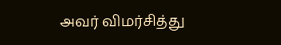அவர் விமர்சித்து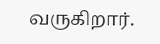வருகிறார்.